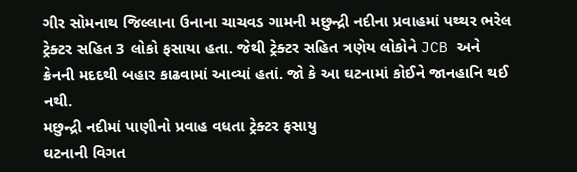ગીર સોમનાથ જિલ્લાના ઉનાના ચાચવડ ગામની મછુન્દ્રી નદીના પ્રવાહમાં પથ્થર ભરેલ ટ્રેક્ટર સહિત 3 લોકો ફસાયા હતા. જેથી ટ્રેક્ટર સહિત ત્રણેય લોકોને JCB અને ક્રેનની મદદથી બહાર કાઢવામાં આવ્યાં હતાં. જો કે આ ઘટનામાં કોઈને જાનહાનિ થઈ નથી.
મછુન્દ્રી નદીમાં પાણીનો પ્રવાહ વધતા ટ્રેક્ટર ફસાયુ
ઘટનાની વિગત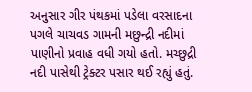અનુસાર ગીર પંથકમાં પડેલા વરસાદના પગલે ચાચવડ ગામની મછુન્દ્રી નદીમાં પાણીનો પ્રવાહ વધી ગયો હતો. મચ્છુદ્રી નદી પાસેથી ટ્રેક્ટર પસાર થઈ રહ્યું હતું.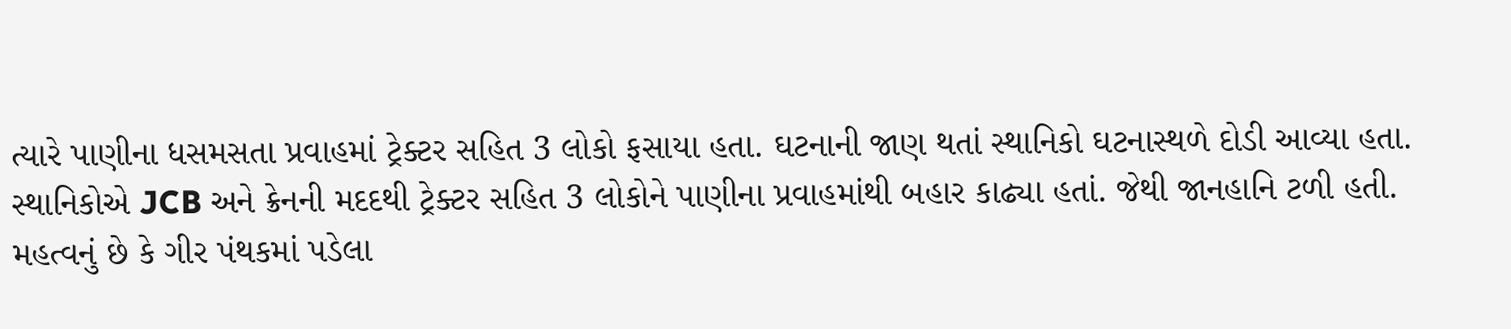ત્યારે પાણીના ધસમસતા પ્રવાહમાં ટ્રેક્ટર સહિત 3 લોકો ફસાયા હતા. ઘટનાની જાણ થતાં સ્થાનિકો ઘટનાસ્થળે દોડી આવ્યા હતા. સ્થાનિકોએ JCB અને ક્રેનની મદદથી ટ્રેક્ટર સહિત 3 લોકોને પાણીના પ્રવાહમાંથી બહાર કાઢ્યા હતાં. જેથી જાનહાનિ ટળી હતી. મહત્વનું છે કે ગીર પંથકમાં પડેલા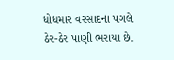ધોધમાર વરસાદના પગલે ઠેર-ઠેર પાણી ભરાયા છે.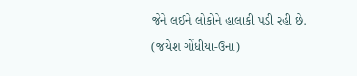જેને લઈને લોકોને હાલાકી પડી રહી છે.
(જયેશ ગોંધીયા-ઉના)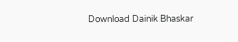Download Dainik Bhaskar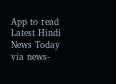App to read Latest Hindi News Today
via news-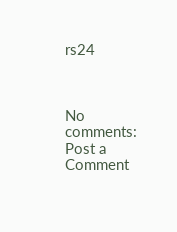rs24



No comments:
Post a Comment